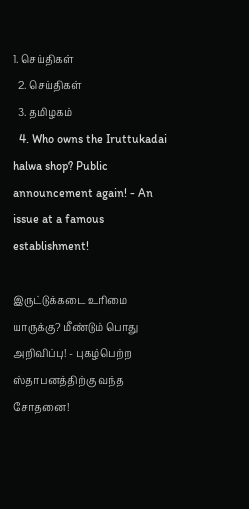1. செய்திகள்
  2. செய்திகள்
  3. த‌மிழக‌ம்
  4. Who owns the Iruttukadai halwa shop? Public announcement again! - An issue at a famous establishment!

இருட்டுக்கடை உரிமை யாருக்கு? மீண்டும் பொது அறிவிப்பு! - புகழ்பெற்ற ஸ்தாபனத்திற்கு வந்த சோதனை!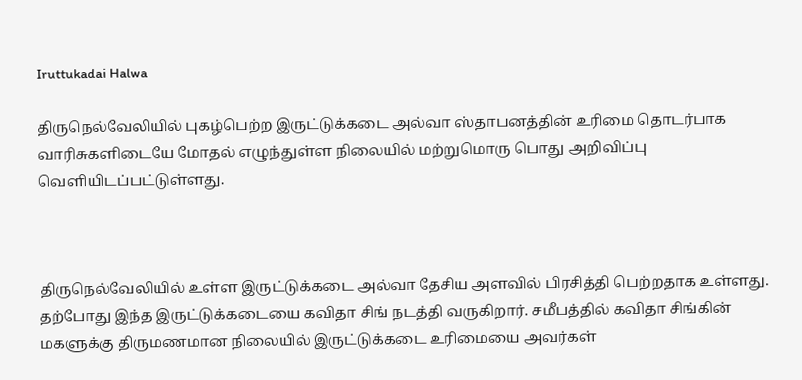Iruttukadai Halwa

திருநெல்வேலியில் புகழ்பெற்ற இருட்டுக்கடை அல்வா ஸ்தாபனத்தின் உரிமை தொடர்பாக வாரிசுகளிடையே மோதல் எழுந்துள்ள நிலையில் மற்றுமொரு பொது அறிவிப்பு வெளியிடப்பட்டுள்ளது.



திருநெல்வேலியில் உள்ள இருட்டுக்கடை அல்வா தேசிய அளவில் பிரசித்தி பெற்றதாக உள்ளது. தற்போது இந்த இருட்டுக்கடையை கவிதா சிங் நடத்தி வருகிறார். சமீபத்தில் கவிதா சிங்கின் மகளுக்கு திருமணமான நிலையில் இருட்டுக்கடை உரிமையை அவர்கள்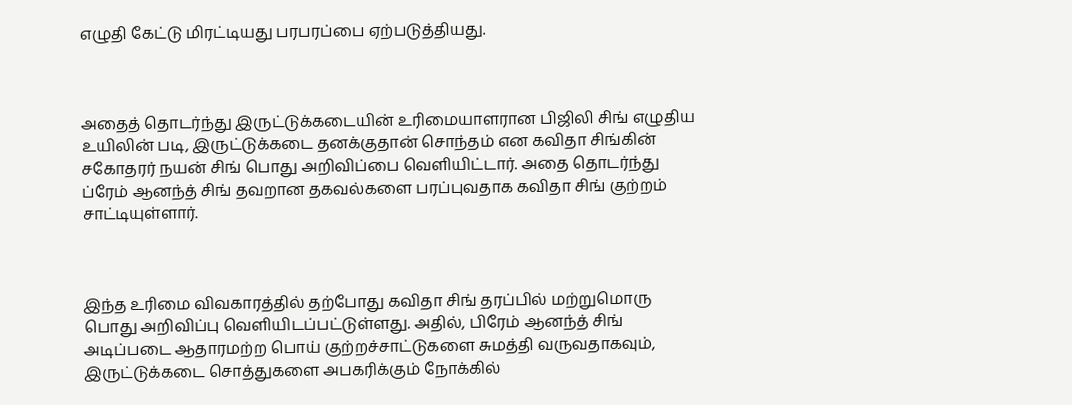எழுதி கேட்டு மிரட்டியது பரபரப்பை ஏற்படுத்தியது.



அதைத் தொடர்ந்து இருட்டுக்கடையின் உரிமையாளரான பிஜிலி சிங் எழுதிய உயிலின் படி, இருட்டுக்கடை தனக்குதான் சொந்தம் என கவிதா சிங்கின் சகோதரர் நயன் சிங் பொது அறிவிப்பை வெளியிட்டார். அதை தொடர்ந்து ப்ரேம் ஆனந்த் சிங் தவறான தகவல்களை பரப்புவதாக கவிதா சிங் குற்றம் சாட்டியுள்ளார்.



இந்த உரிமை விவகாரத்தில் தற்போது கவிதா சிங் தரப்பில் மற்றுமொரு பொது அறிவிப்பு வெளியிடப்பட்டுள்ளது. அதில், பிரேம் ஆனந்த் சிங் அடிப்படை ஆதாரமற்ற பொய் குற்றச்சாட்டுகளை சுமத்தி வருவதாகவும், இருட்டுக்கடை சொத்துகளை அபகரிக்கும் நோக்கில்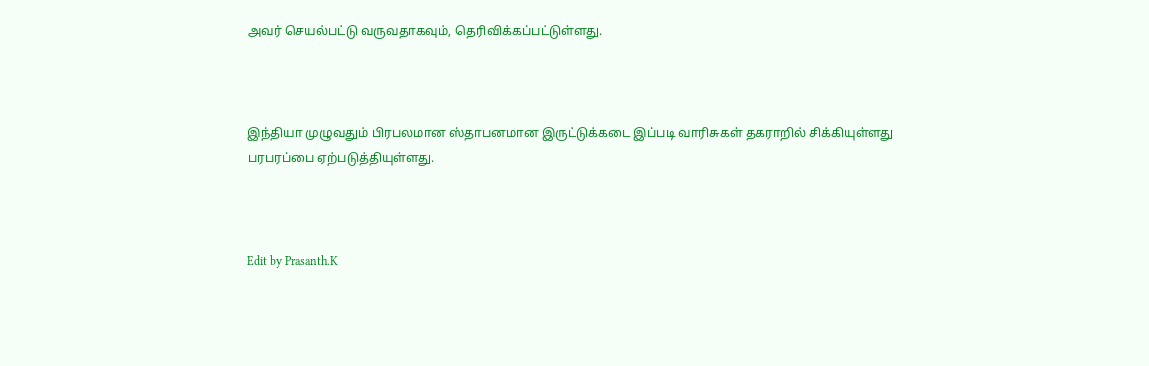அவர் செயல்பட்டு வருவதாகவும், தெரிவிக்கப்பட்டுள்ளது.



இந்தியா முழுவதும் பிரபலமான ஸ்தாபனமான இருட்டுக்கடை இப்படி வாரிசுகள் தகராறில் சிக்கியுள்ளது பரபரப்பை ஏற்படுத்தியுள்ளது.



Edit by Prasanth.K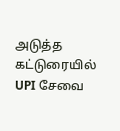அடுத்த கட்டுரையில்
UPI சேவை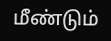மீண்டும்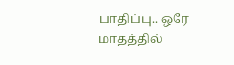பாதிப்பு.. ஒரே மாதத்தில்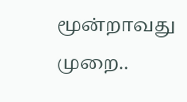மூன்றாவது முறை..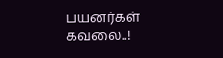பயனர்கள் கவலை..!